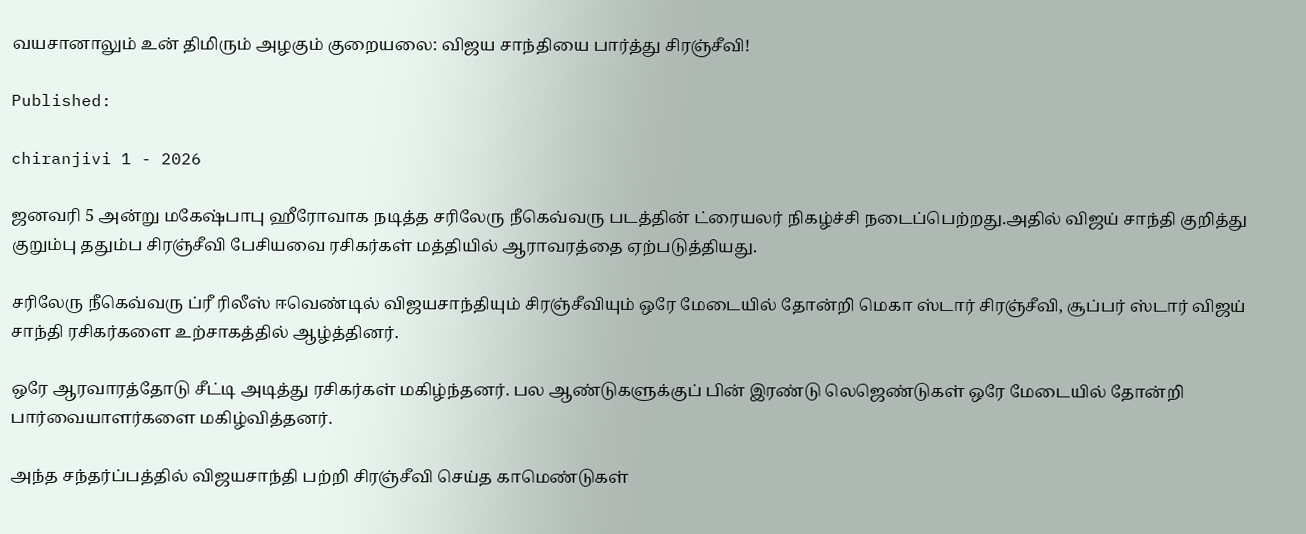வயசானாலும் உன் திமிரும் அழகும் குறையலை: விஜய சாந்தியை பார்த்து சிரஞ்சீவி!

Published:

chiranjivi 1 - 2026

ஜனவரி 5 அன்று மகேஷ்பாபு ஹீரோவாக நடித்த சரிலேரு நீகெவ்வரு படத்தின் ட்ரையலர் நிகழ்ச்சி நடைப்பெற்றது.அதில் விஜய் சாந்தி குறித்து குறும்பு ததும்ப சிரஞ்சீவி பேசியவை ரசிகர்கள் மத்தியில் ஆராவரத்தை ஏற்படுத்தியது.

சரிலேரு நீகெவ்வரு ப்ரீ ரிலீஸ் ஈவெண்டில் விஜயசாந்தியும் சிரஞ்சீவியும் ஒரே மேடையில் தோன்றி மெகா ஸ்டார் சிரஞ்சீவி, சூப்பர் ஸ்டார் விஜய் சாந்தி ரசிகர்களை உற்சாகத்தில் ஆழ்த்தினர்.

ஒரே ஆரவாரத்தோடு சீட்டி அடித்து ரசிகர்கள் மகிழ்ந்தனர். பல ஆண்டுகளுக்குப் பின் இரண்டு லெஜெண்டுகள் ஒரே மேடையில் தோன்றி பார்வையாளர்களை மகிழ்வித்தனர்.

அந்த சந்தர்ப்பத்தில் விஜயசாந்தி பற்றி சிரஞ்சீவி செய்த காமெண்டுகள்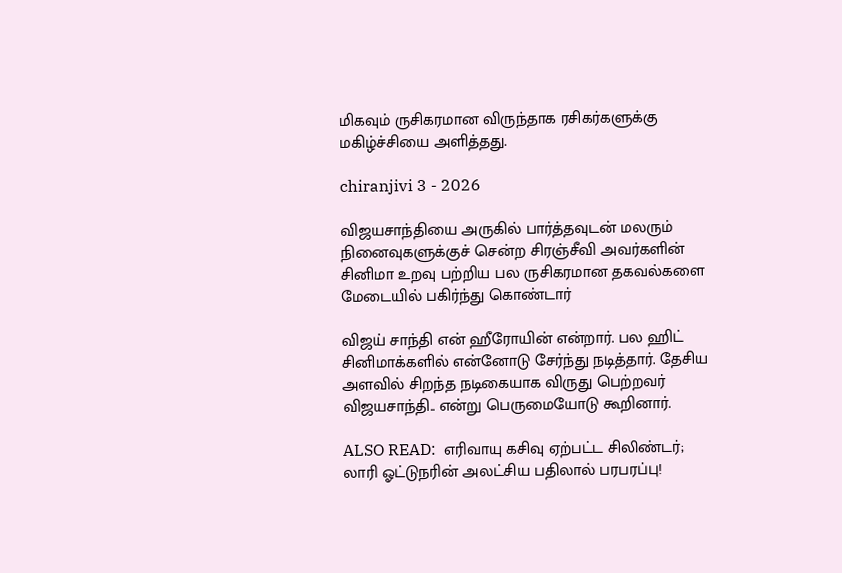மிகவும் ருசிகரமான விருந்தாக ரசிகர்களுக்கு மகிழ்ச்சியை அளித்தது.

chiranjivi 3 - 2026

விஜயசாந்தியை அருகில் பார்த்தவுடன் மலரும் நினைவுகளுக்குச் சென்ற சிரஞ்சீவி அவர்களின் சினிமா உறவு பற்றிய பல ருசிகரமான தகவல்களை மேடையில் பகிர்ந்து கொண்டார்

விஜய் சாந்தி என் ஹீரோயின் என்றார். பல ஹிட் சினிமாக்களில் என்னோடு சேர்ந்து நடித்தார். தேசிய அளவில் சிறந்த நடிகையாக விருது பெற்றவர் விஜயசாந்தி.. என்று பெருமையோடு கூறினார்.

ALSO READ:  எரிவாயு கசிவு ஏற்பட்ட சிலிண்டர்; லாரி ஓட்டுநரின் அலட்சிய பதிலால் பரபரப்பு!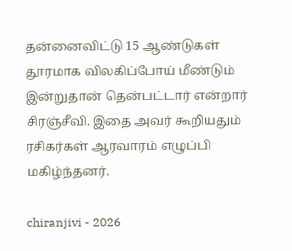தன்னைவிட்டு 15 ஆண்டுகள் தூரமாக விலகிப்போய் மீண்டும் இன்றுதான் தென்பட்டார் என்றார் சிரஞ்சீவி. இதை அவர் கூறியதும் ரசிகர்கள் ஆரவாரம் எழுப்பி மகிழ்ந்தனர்.

chiranjivi - 2026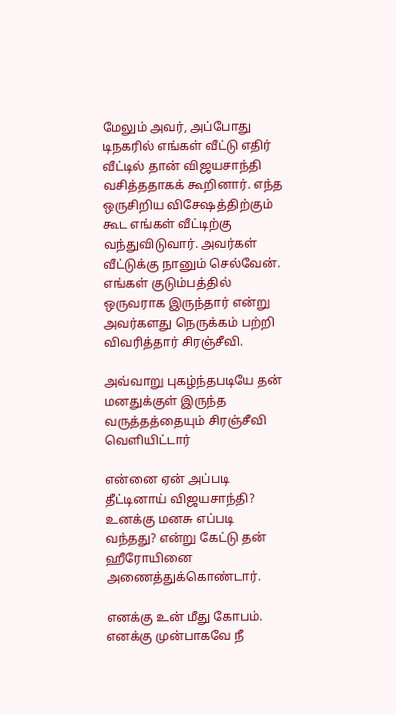மேலும் அவர், அப்போது டிநகரில் எங்கள் வீட்டு எதிர் வீட்டில் தான் விஜயசாந்தி வசித்ததாகக் கூறினார். எந்த ஒருசிறிய விசேஷத்திற்கும் கூட எங்கள் வீட்டிற்கு வந்துவிடுவார். அவர்கள் வீட்டுக்கு நானும் செல்வேன். எங்கள் குடும்பத்தில் ஒருவராக இருந்தார் என்று அவர்களது நெருக்கம் பற்றி விவரித்தார் சிரஞ்சீவி.

அவ்வாறு புகழ்ந்தபடியே தன் மனதுக்குள் இருந்த வருத்தத்தையும் சிரஞ்சீவி வெளியிட்டார்

என்னை ஏன் அப்படி தீட்டினாய் விஜயசாந்தி? உனக்கு மனசு எப்படி வந்தது? என்று கேட்டு தன் ஹீரோயினை அணைத்துக்கொண்டார்.

எனக்கு உன் மீது கோபம். எனக்கு முன்பாகவே நீ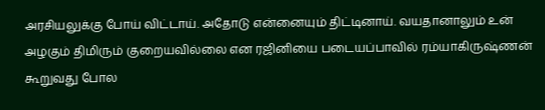அரசியலுக்கு போய் விட்டாய். அதோடு என்னையும் திட்டினாய். வயதானாலும் உன் அழகும் திமிரும் குறையவில்லை என ரஜினியை படையப்பாவில் ரம்யாகிருஷ்ணன் கூறுவது போல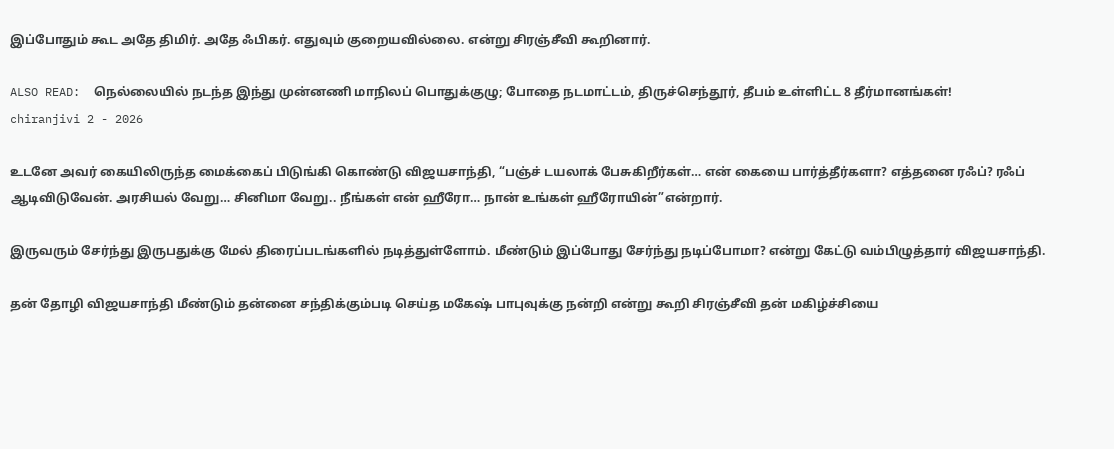இப்போதும் கூட அதே திமிர். அதே ஃபிகர். எதுவும் குறையவில்லை. என்று சிரஞ்சீவி கூறினார்.

ALSO READ:  நெல்லையில் நடந்த இந்து முன்னணி மாநிலப் பொதுக்குழு; போதை நடமாட்டம், திருச்செந்தூர், தீபம் உள்ளிட்ட 8 தீர்மானங்கள்!
chiranjivi 2 - 2026

உடனே அவர் கையிலிருந்த மைக்கைப் பிடுங்கி கொண்டு விஜயசாந்தி, “பஞ்ச் டயலாக் பேசுகிறீர்கள்… என் கையை பார்த்தீர்களா? எத்தனை ரஃப்? ரஃப் ஆடிவிடுவேன். அரசியல் வேறு… சினிமா வேறு.. நீங்கள் என் ஹீரோ… நான் உங்கள் ஹீரோயின்”என்றார்.

இருவரும் சேர்ந்து இருபதுக்கு மேல் திரைப்படங்களில் நடித்துள்ளோம். மீண்டும் இப்போது சேர்ந்து நடிப்போமா? என்று கேட்டு வம்பிழுத்தார் விஜயசாந்தி.

தன் தோழி விஜயசாந்தி மீண்டும் தன்னை சந்திக்கும்படி செய்த மகேஷ் பாபுவுக்கு நன்றி என்று கூறி சிரஞ்சீவி தன் மகிழ்ச்சியை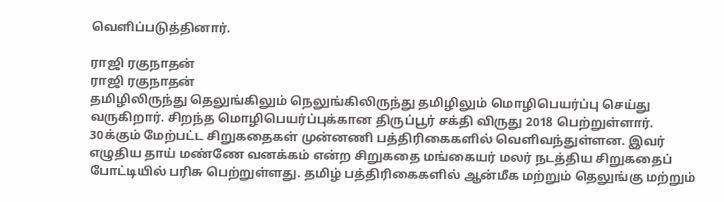வெளிப்படுத்தினார்.

ராஜி ரகுநாதன்
ராஜி ரகுநாதன்
தமிழிலிருந்து தெலுங்கிலும் நெலுங்கிலிருந்து தமிழிலும் மொழிபெயர்ப்பு செய்து வருகிறார். சிறந்த மொழிபெயர்ப்புக்கான திருப்பூர் சக்தி விருது 2018 பெற்றுள்ளார். 30க்கும் மேற்பட்ட சிறுகதைகள் முன்னணி பத்திரிகைகளில் வெளிவந்துள்ளன. இவர் எழுதிய தாய் மண்ணே வனக்கம் என்ற சிறுகதை மங்கையர் மலர் நடத்திய சிறுகதைப் போட்டியில் பரிசு பெற்றுள்ளது. தமிழ் பத்திரிகைகளில் ஆன்மீக மற்றும் தெலுங்கு மற்றும்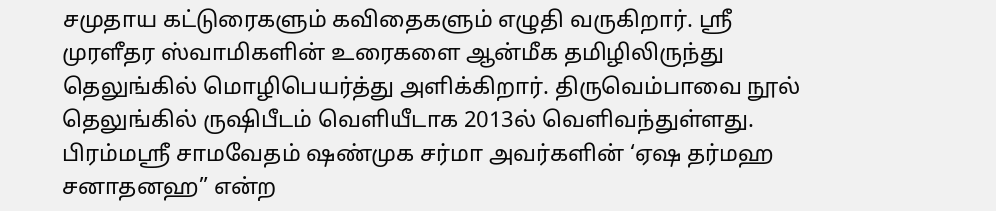சமுதாய கட்டுரைகளும் கவிதைகளும் எழுதி வருகிறார். ஸ்ரீ முரளீதர ஸ்வாமிகளின் உரைகளை ஆன்மீக தமிழிலிருந்து தெலுங்கில் மொழிபெயர்த்து அளிக்கிறார். திருவெம்பாவை நூல் தெலுங்கில் ருஷிபீடம் வெளியீடாக 2013ல் வெளிவந்துள்ளது. பிரம்மஸ்ரீ சாமவேதம் ஷண்முக சர்மா அவர்களின் ‘ஏஷ தர்மஹ சனாதனஹ” என்ற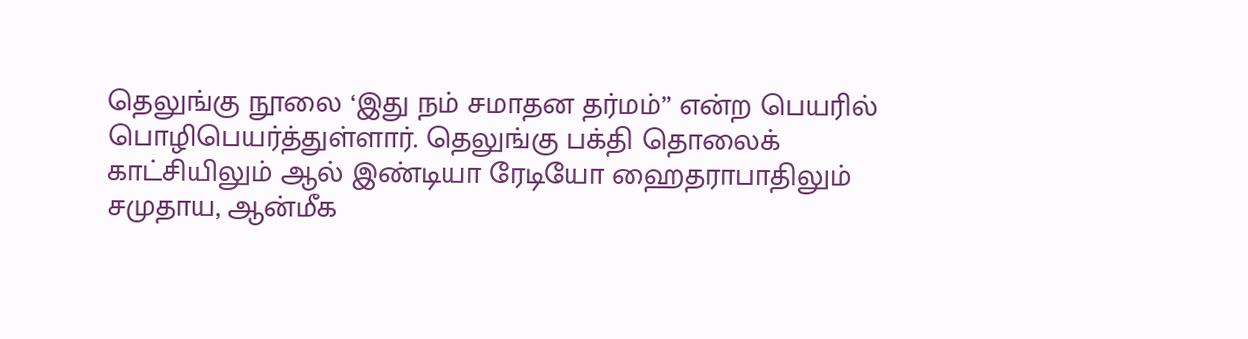தெலுங்கு நூலை ‘இது நம் சமாதன தர்மம்” என்ற பெயரில் பொழிபெயர்த்துள்ளார். தெலுங்கு பக்தி தொலைக் காட்சியிலும் ஆல் இண்டியா ரேடியோ ஹைதராபாதிலும் சமுதாய, ஆன்மீக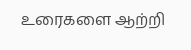உரைகளை ஆற்றி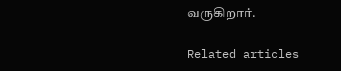வருகிறார்.

Related articles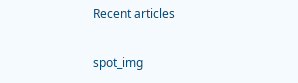Recent articles

spot_img